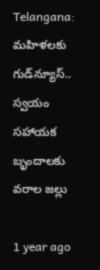Telangana: మహిళలకు గుడ్‌న్యూస్.. స్వయం సహాయక బృందాలకు వరాల జల్లు

1 year ago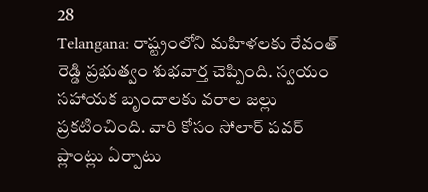28
Telangana: రాష్ట్రంలోని మహిళలకు రేవంత్ రెడ్డి ప్రభుత్వం శుభవార్త చెప్పింది. స్వయం సహాయక బృందాలకు వరాల జల్లు ప్రకటించింది. వారి కోసం సోలార్ పవర్ ప్లాంట్లు ఏర్పాటు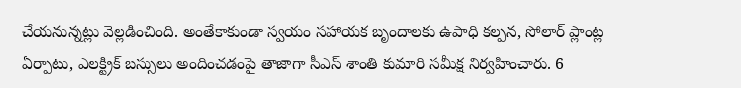చేయనున్నట్లు వెల్లడించింది. అంతేకాకుండా స్వయం సహాయక బృందాలకు ఉపాధి కల్పన, సోలార్‌ ప్లాంట్ల ఏర్పాటు, ఎలక్ట్రిక్‌ బస్సులు అందించడంపై తాజాగా సీఎస్ శాంతి కుమారి సమీక్ష నిర్వహించారు. 6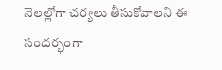నెలల్లోగా చర్యలు తీసుకోవాలని ఈ సందర్భంగా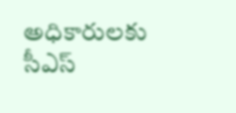అధికారులకు సీఎస్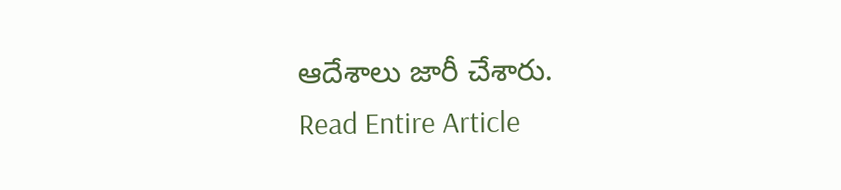ఆదేశాలు జారీ చేశారు.
Read Entire Article